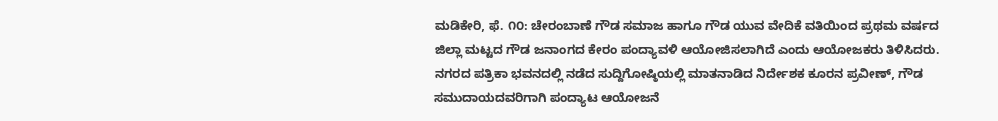ಮಡಿಕೇರಿ, ಫೆ. ೧೦: ಚೇರಂಬಾಣೆ ಗೌಡ ಸಮಾಜ ಹಾಗೂ ಗೌಡ ಯುವ ವೇದಿಕೆ ವತಿಯಿಂದ ಪ್ರಥಮ ವರ್ಷದ ಜಿಲ್ಲಾ ಮಟ್ಟದ ಗೌಡ ಜನಾಂಗದ ಕೇರಂ ಪಂದ್ಯಾವಳಿ ಆಯೋಜಿಸಲಾಗಿದೆ ಎಂದು ಆಯೋಜಕರು ತಿಳಿಸಿದರು.
ನಗರದ ಪತ್ರಿಕಾ ಭವನದಲ್ಲಿ ನಡೆದ ಸುದ್ದಿಗೋಷ್ಠಿಯಲ್ಲಿ ಮಾತನಾಡಿದ ನಿರ್ದೇಶಕ ಕೂರನ ಪ್ರವೀಣ್, ಗೌಡ ಸಮುದಾಯದವರಿಗಾಗಿ ಪಂದ್ಯಾಟ ಆಯೋಜನೆ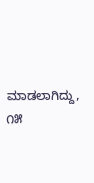ಮಾಡಲಾಗಿದ್ದು, ೧೫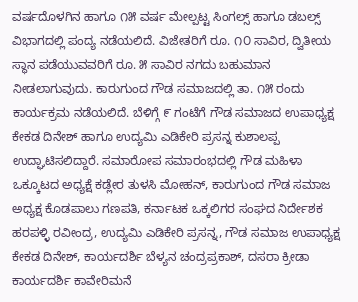ವರ್ಷದೊಳಗಿನ ಹಾಗೂ ೧೫ ವರ್ಷ ಮೇಲ್ಪಟ್ಟ ಸಿಂಗಲ್ಸ್ ಹಾಗೂ ಡಬಲ್ಸ್ ವಿಭಾಗದಲ್ಲಿ ಪಂದ್ಯ ನಡೆಯಲಿದೆ. ವಿಜೇತರಿಗೆ ರೂ. ೧೦ ಸಾವಿರ, ದ್ವಿತೀಯ ಸ್ಥಾನ ಪಡೆಯುವವರಿಗೆ ರೂ. ೫ ಸಾವಿರ ನಗದು ಬಹುಮಾನ ನೀಡಲಾಗುವುದು. ಕಾರುಗುಂದ ಗೌಡ ಸಮಾಜದಲ್ಲಿ ತಾ. ೧೫ ರಂದು ಕಾರ್ಯಕ್ರಮ ನಡೆಯಲಿದೆ. ಬೆಳಿಗ್ಗೆ ೯ ಗಂಟೆಗೆ ಗೌಡ ಸಮಾಜದ ಉಪಾಧ್ಯಕ್ಷ ಕೇಕಡ ದಿನೇಶ್ ಹಾಗೂ ಉದ್ಯಮಿ ಎಡಿಕೇರಿ ಪ್ರಸನ್ನ ಕುಶಾಲಪ್ಪ ಉದ್ಘಾಟಿಸಲಿದ್ದಾರೆ. ಸಮಾರೋಪ ಸಮಾರಂಭದಲ್ಲಿ ಗೌಡ ಮಹಿಳಾ ಒಕ್ಕೂಟದ ಅಧ್ಯಕ್ಷೆ ಕಡ್ಲೇರ ತುಳಸಿ ಮೋಹನ್, ಕಾರುಗುಂದ ಗೌಡ ಸಮಾಜ ಅಧ್ಯಕ್ಷ ಕೊಡಪಾಲು ಗಣಪತಿ, ಕರ್ನಾಟಕ ಒಕ್ಕಲಿಗರ ಸಂಘದ ನಿರ್ದೇಶಕ ಹರಪಳ್ಳಿ ರವೀಂದ್ರ, ಉದ್ಯಮಿ ಎಡಿಕೇರಿ ಪ್ರಸನ್ನ, ಗೌಡ ಸಮಾಜ ಉಪಾಧ್ಯಕ್ಷ ಕೇಕಡ ದಿನೇಶ್, ಕಾರ್ಯದರ್ಶಿ ಬೆಳ್ಯನ ಚಂದ್ರಪ್ರಕಾಶ್, ದಸರಾ ಕ್ರೀಡಾ ಕಾರ್ಯದರ್ಶಿ ಕಾವೇರಿಮನೆ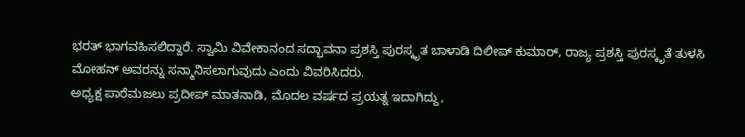ಭರತ್ ಭಾಗವಹಿಸಲಿದ್ದಾರೆ. ಸ್ವಾಮಿ ವಿವೇಕಾನಂದ ಸದ್ಭಾವನಾ ಪ್ರಶಸ್ತಿ ಪುರಸ್ಕೃತ ಬಾಳಾಡಿ ದಿಲೀಪ್ ಕುಮಾರ್, ರಾಜ್ಯ ಪ್ರಶಸ್ತಿ ಪುರಸ್ಕೃತೆ ತುಳಸಿ ಮೋಹನ್ ಅವರನ್ನು ಸನ್ಮಾನಿಸಲಾಗುವುದು ಎಂದು ವಿವರಿಸಿದರು.
ಅಧ್ಯಕ್ಷ ಪಾರೆಮಜಲು ಪ್ರದೀಪ್ ಮಾತನಾಡಿ, ಮೊದಲ ವರ್ಷದ ಪ್ರಯತ್ನ ಇದಾಗಿದ್ದು,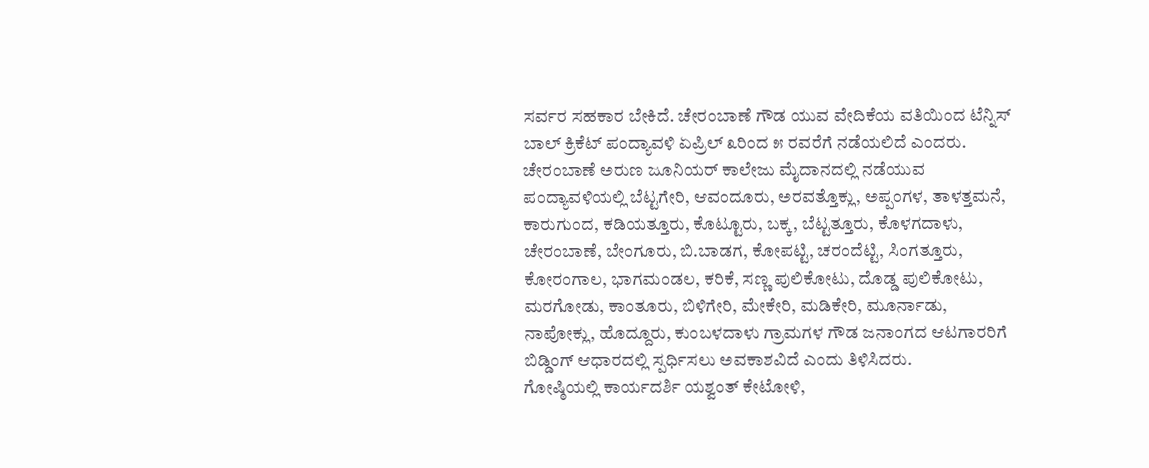ಸರ್ವರ ಸಹಕಾರ ಬೇಕಿದೆ. ಚೇರಂಬಾಣೆ ಗೌಡ ಯುವ ವೇದಿಕೆಯ ವತಿಯಿಂದ ಟೆನ್ನಿಸ್ ಬಾಲ್ ಕ್ರಿಕೆಟ್ ಪಂದ್ಯಾವಳಿ ಏಪ್ರಿಲ್ ೩ರಿಂದ ೫ ರವರೆಗೆ ನಡೆಯಲಿದೆ ಎಂದರು. ಚೇರಂಬಾಣೆ ಅರುಣ ಜೂನಿಯರ್ ಕಾಲೇಜು ಮೈದಾನದಲ್ಲಿ ನಡೆಯುವ ಪಂದ್ಯಾವಳಿಯಲ್ಲಿ ಬೆಟ್ಟಗೇರಿ, ಆವಂದೂರು, ಅರವತ್ತೊಕ್ಲು, ಅಪ್ಪಂಗಳ, ತಾಳತ್ತಮನೆ, ಕಾರುಗುಂದ, ಕಡಿಯತ್ತೂರು, ಕೊಟ್ಟೂರು, ಬಕ್ಕ, ಬೆಟ್ಟತ್ತೂರು, ಕೊಳಗದಾಳು, ಚೇರಂಬಾಣೆ, ಬೇಂಗೂರು, ಬಿ.ಬಾಡಗ, ಕೋಪಟ್ಟಿ, ಚರಂದೆಟ್ಟಿ, ಸಿಂಗತ್ತೂರು, ಕೋರಂಗಾಲ, ಭಾಗಮಂಡಲ, ಕರಿಕೆ, ಸಣ್ಣ ಪುಲಿಕೋಟು, ದೊಡ್ಡ ಪುಲಿಕೋಟು, ಮರಗೋಡು, ಕಾಂತೂರು, ಬಿಳಿಗೇರಿ, ಮೇಕೇರಿ, ಮಡಿಕೇರಿ, ಮೂರ್ನಾಡು, ನಾಪೋಕ್ಲು, ಹೊದ್ದೂರು, ಕುಂಬಳದಾಳು ಗ್ರಾಮಗಳ ಗೌಡ ಜನಾಂಗದ ಆಟಗಾರರಿಗೆ ಬಿಡ್ಡಿಂಗ್ ಆಧಾರದಲ್ಲಿ ಸ್ಪರ್ಧಿಸಲು ಅವಕಾಶವಿದೆ ಎಂದು ತಿಳಿಸಿದರು.
ಗೋಷ್ಠಿಯಲ್ಲಿ ಕಾರ್ಯದರ್ಶಿ ಯಶ್ವಂತ್ ಕೇಟೋಳಿ,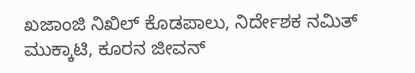ಖಜಾಂಜಿ ನಿಖಿಲ್ ಕೊಡಪಾಲು, ನಿರ್ದೇಶಕ ನಮಿತ್ ಮುಕ್ಕಾಟಿ, ಕೂರನ ಜೀವನ್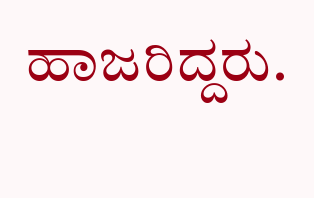ಹಾಜರಿದ್ದರು.